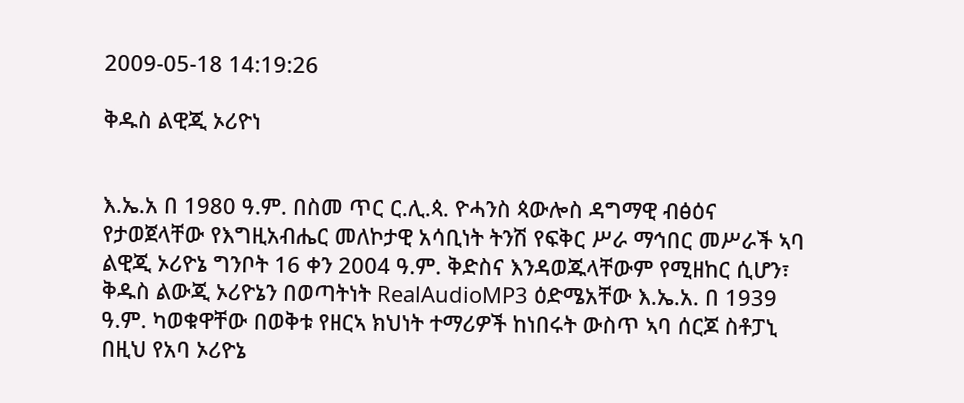2009-05-18 14:19:26

ቅዱስ ልዊጂ ኦሪዮነ


እ.ኤ.አ በ 1980 ዓ.ም. በስመ ጥር ር.ሊ.ጳ. ዮሓንስ ጳውሎስ ዳግማዊ ብፅዕና የታወጀላቸው የእግዚአብሔር መለኮታዊ አሳቢነት ትንሽ የፍቅር ሥራ ማኅበር መሥራች ኣባ ልዊጂ ኦሪዮኔ ግንቦት 16 ቀን 2004 ዓ.ም. ቅድስና እንዳወጁላቸውም የሚዘከር ሲሆን፣ ቅዱስ ልውጂ ኦሪዮኔን በወጣትነት RealAudioMP3 ዕድሜአቸው እ.ኤ.አ. በ 1939 ዓ.ም. ካወቁዋቸው በወቅቱ የዘርኣ ክህነት ተማሪዎች ከነበሩት ውስጥ ኣባ ሰርጆ ስቶፓኒ በዚህ የአባ ኦሪዮኔ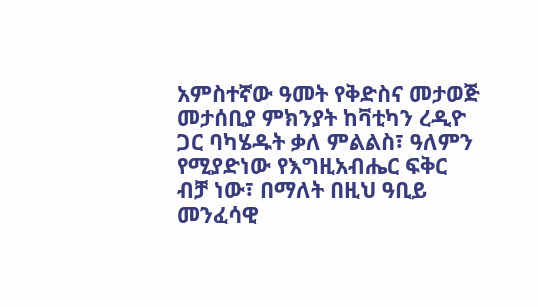አምስተኛው ዓመት የቅድስና መታወጅ መታሰቢያ ምክንያት ከቫቲካን ረዲዮ ጋር ባካሄዱት ቃለ ምልልስ፣ ዓለምን የሚያድነው የእግዚአብሔር ፍቅር ብቻ ነው፣ በማለት በዚህ ዓቢይ መንፈሳዊ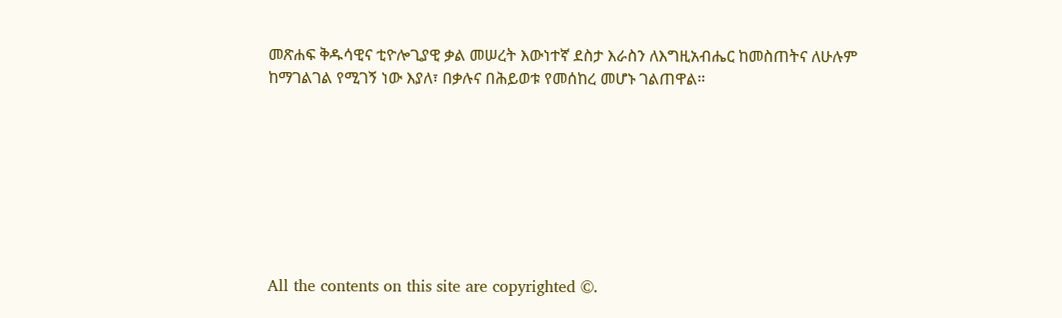መጽሐፍ ቅዱሳዊና ቲዮሎጊያዊ ቃል መሠረት እውነተኛ ደስታ እራስን ለእግዚአብሔር ከመስጠትና ለሁሉም ከማገልገል የሚገኝ ነው እያለ፣ በቃሉና በሕይወቱ የመሰከረ መሆኑ ገልጠዋል።








All the contents on this site are copyrighted ©.